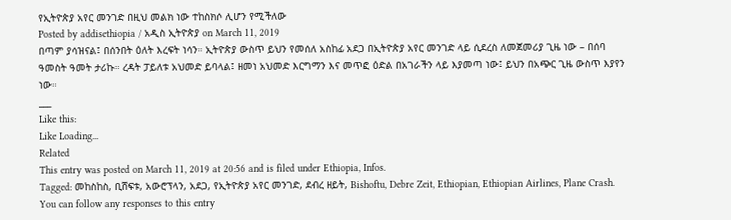የኢትዮጵያ አየር መንገድ በዚህ መልክ ነው ተከስክሶ ሊሆን የሚችለው
Posted by addisethiopia / አዲስ ኢትዮጵያ on March 11, 2019
በጣም ያሳዝናል፤ በሰንበት ዕለት እረፍት ነሳን። ኢትዮጵያ ውስጥ ይህን የመሰለ አስከፊ አደጋ በኢትዮጵያ አየር መንገድ ላይ ሲደረስ ለመጀመሪያ ጊዜ ነው – በሰባ ዓመስት ዓመት ታሪኩ። ረዳት ፓይለቱ አህመድ ይባላል፤ ዘመነ አህመድ እርግማን እና መጥፎ ዕድል በአገራችን ላይ እያመጣ ነው፤ ይህን በአጭር ጊዜ ውስጥ እያየን ነው።
___
Like this:
Like Loading...
Related
This entry was posted on March 11, 2019 at 20:56 and is filed under Ethiopia, Infos.
Tagged: መከስከስ, ቢሸፍቱ, አውሮፕላን, አደጋ, የኢትዮጵያ አየር መንገድ, ደብረ ዘይት, Bishoftu, Debre Zeit, Ethiopian, Ethiopian Airlines, Plane Crash. You can follow any responses to this entry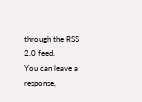through the RSS 2.0 feed.
You can leave a response,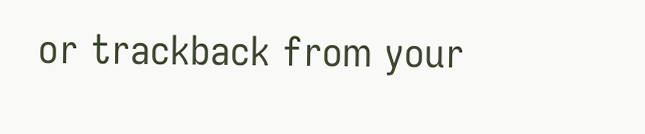or trackback from your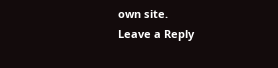own site.
Leave a Reply